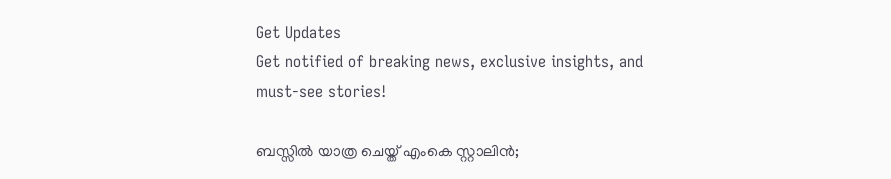Get Updates
Get notified of breaking news, exclusive insights, and must-see stories!

ബസ്സില്‍ യാത്ര ചെയ്ത് എംകെ സ്റ്റാലിന്‍;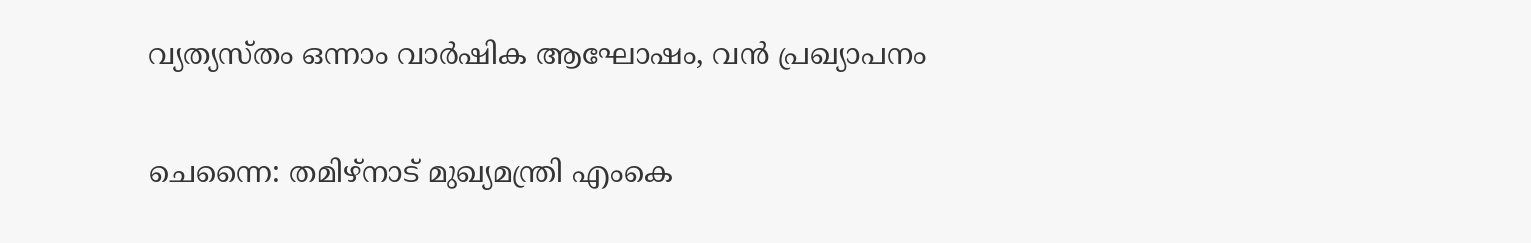വ്യത്യസ്തം ഒന്നാം വാര്‍ഷിക ആഘോഷം, വന്‍ പ്രഖ്യാപനം

ചെന്നൈ: തമിഴ്‌നാട് മുഖ്യമന്ത്രി എംകെ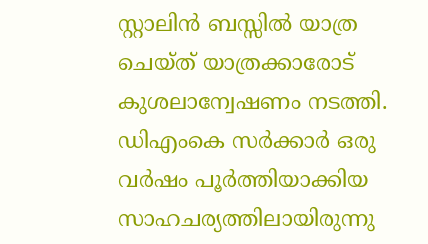സ്റ്റാലിന്‍ ബസ്സില്‍ യാത്ര ചെയ്ത് യാത്രക്കാരോട് കുശലാന്വേഷണം നടത്തി. ഡിഎംകെ സര്‍ക്കാര്‍ ഒരു വര്‍ഷം പൂര്‍ത്തിയാക്കിയ സാഹചര്യത്തിലായിരുന്നു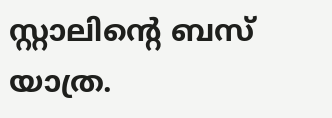സ്റ്റാലിന്റെ ബസ് യാത്ര.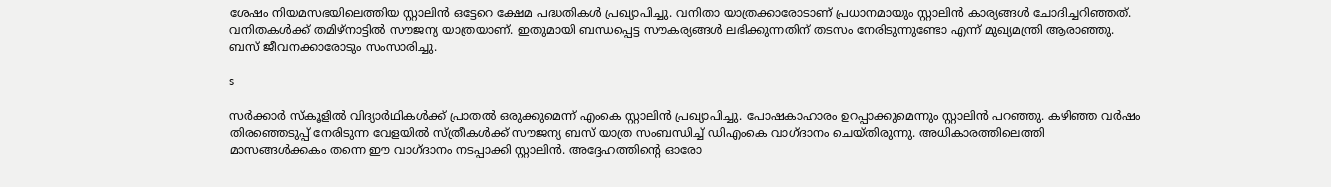ശേഷം നിയമസഭയിലെത്തിയ സ്റ്റാലിന്‍ ഒട്ടേറെ ക്ഷേമ പദ്ധതികള്‍ പ്രഖ്യാപിച്ചു. വനിതാ യാത്രക്കാരോടാണ് പ്രധാനമായും സ്റ്റാലിന്‍ കാര്യങ്ങള്‍ ചോദിച്ചറിഞ്ഞത്. വനിതകള്‍ക്ക് തമിഴ്‌നാട്ടില്‍ സൗജന്യ യാത്രയാണ്. ഇതുമായി ബന്ധപ്പെട്ട സൗകര്യങ്ങള്‍ ലഭിക്കുന്നതിന് തടസം നേരിടുന്നുണ്ടോ എന്ന് മുഖ്യമന്ത്രി ആരാഞ്ഞു. ബസ് ജീവനക്കാരോടും സംസാരിച്ചു.

s

സര്‍ക്കാര്‍ സ്‌കൂളില്‍ വിദ്യാര്‍ഥികള്‍ക്ക് പ്രാതല്‍ ഒരുക്കുമെന്ന് എംകെ സ്റ്റാലിന്‍ പ്രഖ്യാപിച്ചു. പോഷകാഹാരം ഉറപ്പാക്കുമെന്നും സ്റ്റാലിന്‍ പറഞ്ഞു. കഴിഞ്ഞ വര്‍ഷം തിരഞ്ഞെടുപ്പ് നേരിടുന്ന വേളയില്‍ സ്ത്രീകള്‍ക്ക് സൗജന്യ ബസ് യാത്ര സംബന്ധിച്ച് ഡിഎംകെ വാഗ്ദാനം ചെയ്തിരുന്നു. അധികാരത്തിലെത്തി മാസങ്ങള്‍ക്കകം തന്നെ ഈ വാഗ്ദാനം നടപ്പാക്കി സ്റ്റാലിന്‍. അദ്ദേഹത്തിന്റെ ഓരോ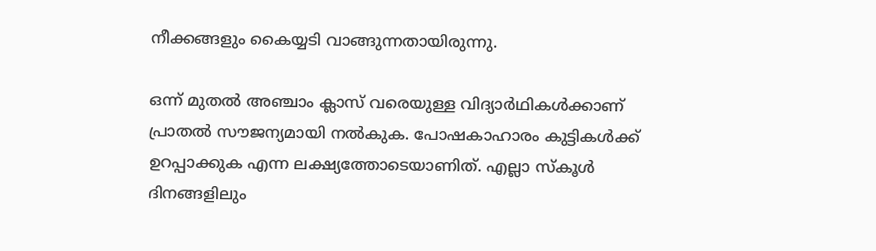നീക്കങ്ങളും കൈയ്യടി വാങ്ങുന്നതായിരുന്നു.

ഒന്ന് മുതല്‍ അഞ്ചാം ക്ലാസ് വരെയുള്ള വിദ്യാര്‍ഥികള്‍ക്കാണ് പ്രാതല്‍ സൗജന്യമായി നല്‍കുക. പോഷകാഹാരം കുട്ടികള്‍ക്ക് ഉറപ്പാക്കുക എന്ന ലക്ഷ്യത്തോടെയാണിത്. എല്ലാ സ്‌കൂള്‍ ദിനങ്ങളിലും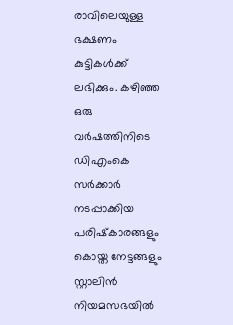രാവിലെയുള്ള ഭക്ഷണം കുട്ടികള്‍ക്ക് ലഭിക്കും. കഴിഞ്ഞ ഒരു വര്‍ഷത്തിനിടെ ഡിഎംകെ സര്‍ക്കാര്‍ നടപ്പാക്കിയ പരിഷ്‌കാരങ്ങളും കൊയ്ത നേട്ടങ്ങളും സ്റ്റാലിന്‍ നിയമസഭയില്‍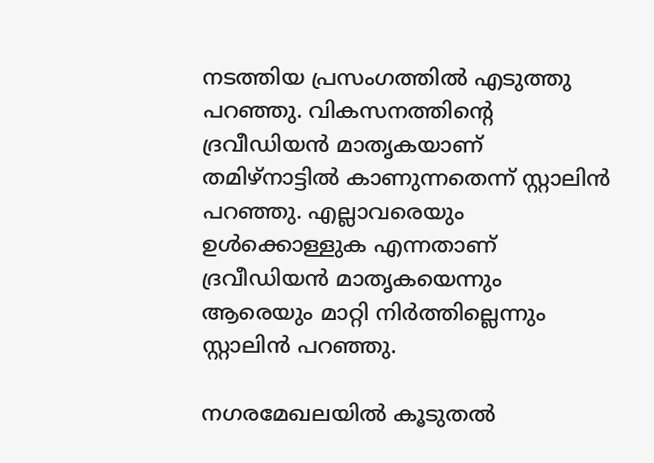നടത്തിയ പ്രസംഗത്തില്‍ എടുത്തു പറഞ്ഞു. വികസനത്തിന്റെ ദ്രവീഡിയന്‍ മാതൃകയാണ് തമിഴ്‌നാട്ടില്‍ കാണുന്നതെന്ന് സ്റ്റാലിന്‍ പറഞ്ഞു. എല്ലാവരെയും ഉള്‍ക്കൊള്ളുക എന്നതാണ് ദ്രവീഡിയന്‍ മാതൃകയെന്നും ആരെയും മാറ്റി നിര്‍ത്തില്ലെന്നും സ്റ്റാലിന്‍ പറഞ്ഞു.

നഗരമേഖലയില്‍ കൂടുതല്‍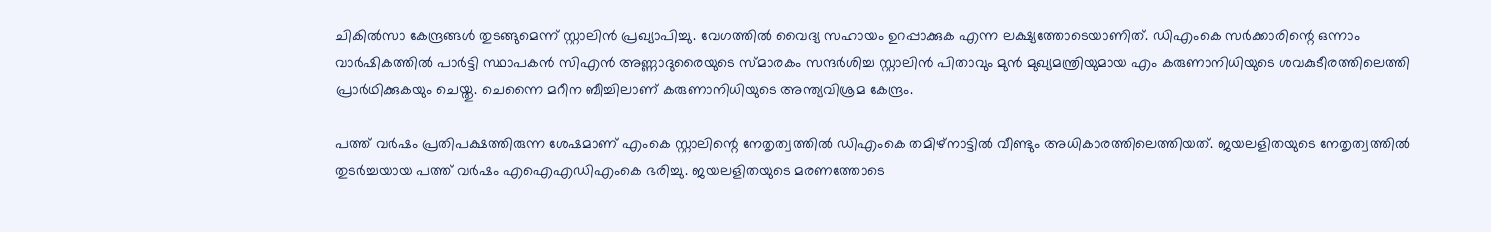ചികില്‍സാ കേന്ദ്രങ്ങള്‍ തുടങ്ങുമെന്ന് സ്റ്റാലിന്‍ പ്രഖ്യാപിച്ചു. വേഗത്തില്‍ വൈദ്യ സഹായം ഉറപ്പാക്കുക എന്ന ലക്ഷ്യത്തോടെയാണിത്. ഡിഎംകെ സര്‍ക്കാരിന്റെ ഒന്നാം വാര്‍ഷികത്തില്‍ പാര്‍ട്ടി സ്ഥാപകന്‍ സിഎന്‍ അണ്ണാദുരൈയുടെ സ്മാരകം സന്ദര്‍ശിച്ച സ്റ്റാലിന്‍ പിതാവും മുന്‍ മുഖ്യമന്ത്രിയുമായ എം കരുണാനിധിയുടെ ശവകുടീരത്തിലെത്തി പ്രാര്‍ഥിക്കുകയും ചെയ്തു. ചെന്നൈ മറീന ബീച്ചിലാണ് കരുണാനിധിയുടെ അന്ത്യവിശ്രമ കേന്ദ്രം.

പത്ത് വര്‍ഷം പ്രതിപക്ഷത്തിരുന്ന ശേഷമാണ് എംകെ സ്റ്റാലിന്റെ നേതൃത്വത്തില്‍ ഡിഎംകെ തമിഴ്‌നാട്ടില്‍ വീണ്ടും അധികാരത്തിലെത്തിയത്. ജയലളിതയുടെ നേതൃത്വത്തില്‍ തുടര്‍ച്ചയായ പത്ത് വര്‍ഷം എഐഎഡിഎംകെ ഭരിച്ചു. ജയലളിതയുടെ മരണത്തോടെ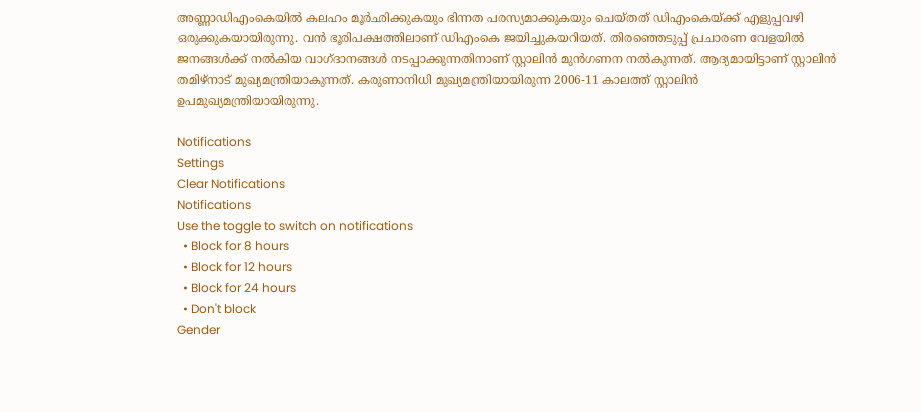അണ്ണാഡിഎംകെയില്‍ കലഹം മൂര്‍ഛിക്കുകയും ഭിന്നത പരസ്യമാക്കുകയും ചെയ്തത് ഡിഎംകെയ്ക്ക് എളുപ്പവഴി ഒരുക്കുകയായിരുന്നു. വന്‍ ഭൂരിപക്ഷത്തിലാണ് ഡിഎംകെ ജയിച്ചുകയറിയത്. തിരഞ്ഞെടുപ്പ് പ്രചാരണ വേളയില്‍ ജനങ്ങള്‍ക്ക് നല്‍കിയ വാഗ്ദാനങ്ങള്‍ നടപ്പാക്കുന്നതിനാണ് സ്റ്റാലിന്‍ മുന്‍ഗണന നല്‍കുന്നത്. ആദ്യമായിട്ടാണ് സ്റ്റാലിന്‍ തമിഴ്‌നാട് മുഖ്യമന്ത്രിയാകുന്നത്. കരുണാനിധി മുഖ്യമന്ത്രിയായിരുന്ന 2006-11 കാലത്ത് സ്റ്റാലിന്‍ ഉപമുഖ്യമന്ത്രിയായിരുന്നു.

Notifications
Settings
Clear Notifications
Notifications
Use the toggle to switch on notifications
  • Block for 8 hours
  • Block for 12 hours
  • Block for 24 hours
  • Don't block
Gender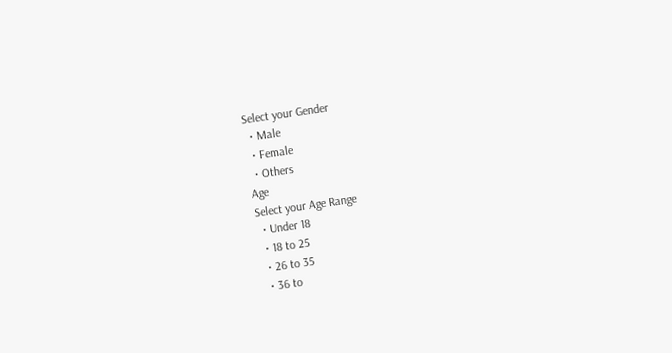Select your Gender
  • Male
  • Female
  • Others
Age
Select your Age Range
  • Under 18
  • 18 to 25
  • 26 to 35
  • 36 to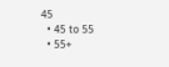45
  • 45 to 55
  • 55+